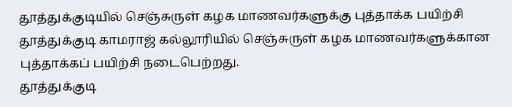தூத்துக்குடியில் செஞ்சுருள் கழக மாணவர்களுக்கு புத்தாக்க பயிற்சி
தூத்துக்குடி காமராஜ் கல்லூரியில் செஞ்சுருள் கழக மாணவர்களுக்கான புத்தாக்கப் பயிற்சி நடைபெற்றது.
தூத்துக்குடி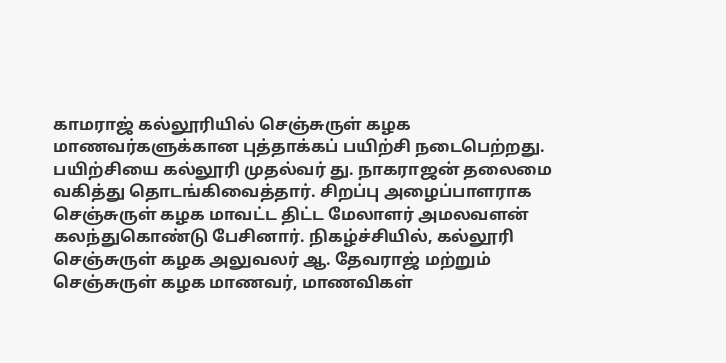காமராஜ் கல்லூரியில் செஞ்சுருள் கழக மாணவர்களுக்கான புத்தாக்கப் பயிற்சி நடைபெற்றது.
பயிற்சியை கல்லூரி முதல்வர் து. நாகராஜன் தலைமை வகித்து தொடங்கிவைத்தார். சிறப்பு அழைப்பாளராக செஞ்சுருள் கழக மாவட்ட திட்ட மேலாளர் அமலவளன் கலந்துகொண்டு பேசினார். நிகழ்ச்சியில், கல்லூரி செஞ்சுருள் கழக அலுவலர் ஆ. தேவராஜ் மற்றும் செஞ்சுருள் கழக மாணவர், மாணவிகள்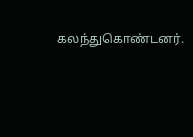கலந்துகொண்டனர்.